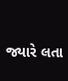જ્યારે લતા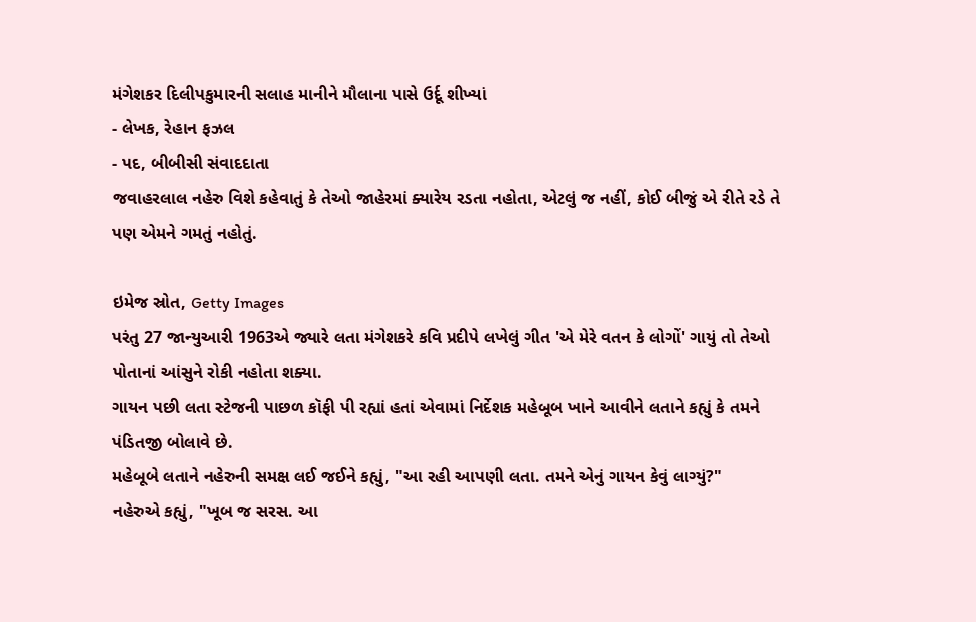મંગેશકર દિલીપકુમારની સલાહ માનીને મૌલાના પાસે ઉર્દૂ શીખ્યાં
- લેખક, રેહાન ફઝલ
- પદ, બીબીસી સંવાદદાતા
જવાહરલાલ નહેરુ વિશે કહેવાતું કે તેઓ જાહેરમાં ક્યારેય રડતા નહોતા, એટલું જ નહીં, કોઈ બીજું એ રીતે રડે તે પણ એમને ગમતું નહોતું.

ઇમેજ સ્રોત, Getty Images
પરંતુ 27 જાન્યુઆરી 1963એ જ્યારે લતા મંગેશકરે કવિ પ્રદીપે લખેલું ગીત 'એ મેરે વતન કે લોગોં' ગાયું તો તેઓ પોતાનાં આંસુને રોકી નહોતા શક્યા.
ગાયન પછી લતા સ્ટેજની પાછળ કૉફી પી રહ્યાં હતાં એવામાં નિર્દેશક મહેબૂબ ખાને આવીને લતાને કહ્યું કે તમને પંડિતજી બોલાવે છે.
મહેબૂબે લતાને નહેરુની સમક્ષ લઈ જઈને કહ્યું, "આ રહી આપણી લતા. તમને એનું ગાયન કેવું લાગ્યું?"
નહેરુએ કહ્યું, "ખૂબ જ સરસ. આ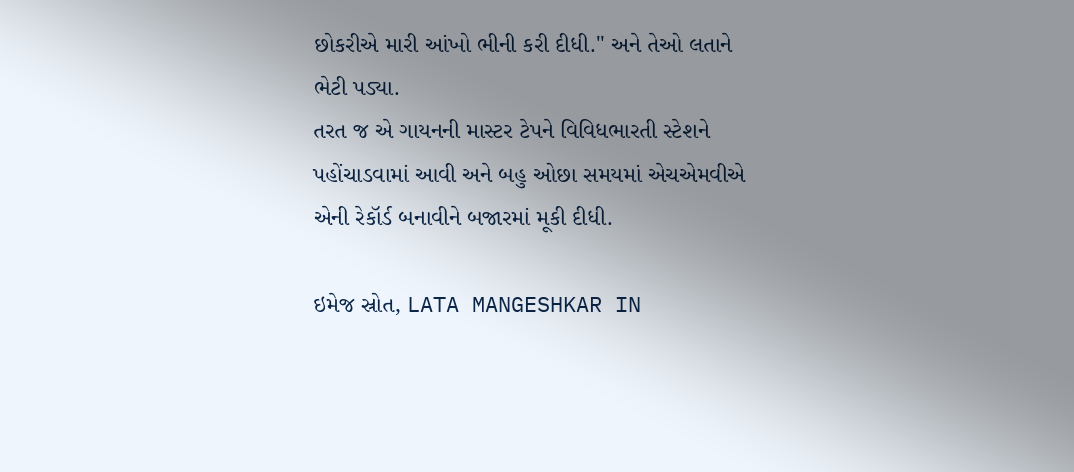છોકરીએ મારી આંખો ભીની કરી દીધી." અને તેઓ લતાને ભેટી પડ્યા.
તરત જ એ ગાયનની માસ્ટર ટેપને વિવિધભારતી સ્ટેશને પહોંચાડવામાં આવી અને બહુ ઓછા સમયમાં એચએમવીએ એની રેકૉર્ડ બનાવીને બજારમાં મૂકી દીધી.

ઇમેજ સ્રોત, LATA MANGESHKAR IN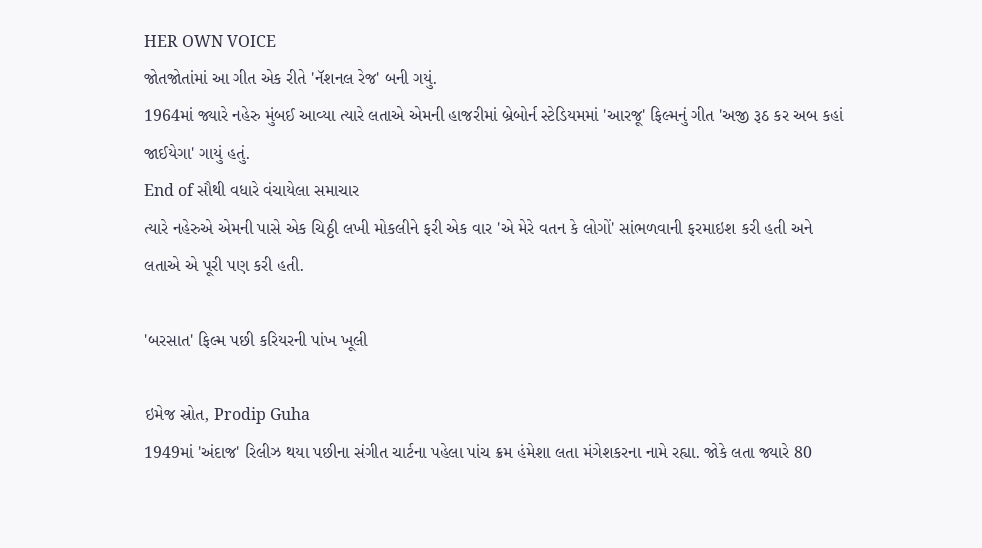HER OWN VOICE
જોતજોતાંમાં આ ગીત એક રીતે 'નૅશનલ રેજ' બની ગયું.
1964માં જ્યારે નહેરુ મુંબઈ આવ્યા ત્યારે લતાએ એમની હાજરીમાં બ્રેબોર્ન સ્ટેડિયમમાં 'આરજૂ' ફિલ્મનું ગીત 'અજી રૂઠ કર અબ કહાં જાઈયેગા' ગાયું હતું.
End of સૌથી વધારે વંચાયેલા સમાચાર
ત્યારે નહેરુએ એમની પાસે એક ચિઠ્ઠી લખી મોકલીને ફરી એક વાર 'એ મેરે વતન કે લોગોં' સાંભળવાની ફરમાઇશ કરી હતી અને લતાએ એ પૂરી પણ કરી હતી.

'બરસાત' ફિલ્મ પછી કરિયરની પાંખ ખૂલી

ઇમેજ સ્રોત, Prodip Guha
1949માં 'અંદાજ' રિલીઝ થયા પછીના સંગીત ચાર્ટના પહેલા પાંચ ક્રમ હંમેશા લતા મંગેશકરના નામે રહ્યા. જોકે લતા જ્યારે 80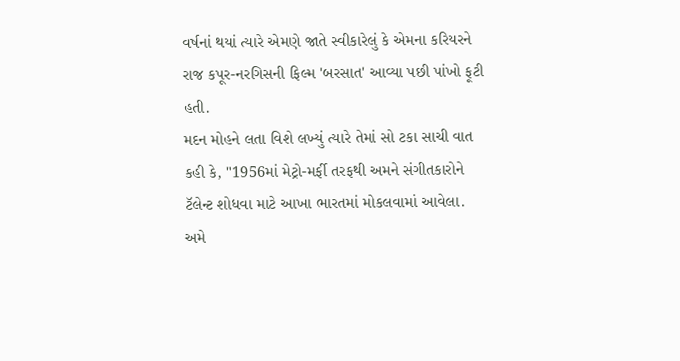વર્ષનાં થયાં ત્યારે એમણે જાતે સ્વીકારેલું કે એમના કરિયરને રાજ કપૂર-નરગિસની ફિલ્મ 'બરસાત' આવ્યા પછી પાંખો ફૂટી હતી.
મદન મોહને લતા વિશે લખ્યું ત્યારે તેમાં સો ટકા સાચી વાત કહી કે, "1956માં મેટ્રો-મર્ફી તરફથી અમને સંગીતકારોને ટૅલેન્ટ શોધવા માટે આખા ભારતમાં મોકલવામાં આવેલા. અમે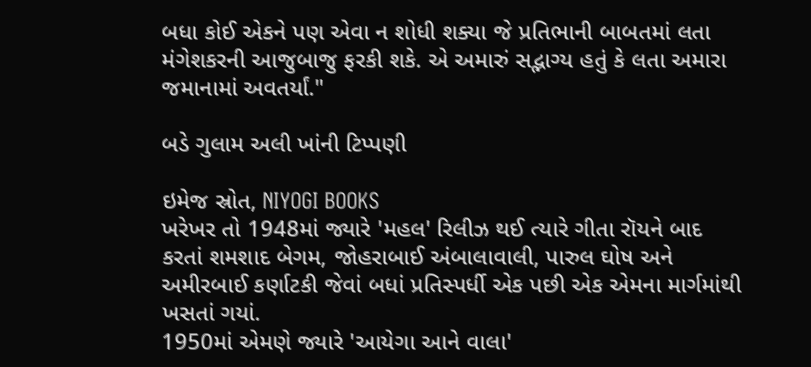બધા કોઈ એકને પણ એવા ન શોધી શક્યા જે પ્રતિભાની બાબતમાં લતા મંગેશકરની આજુબાજુ ફરકી શકે. એ અમારું સદ્ભાગ્ય હતું કે લતા અમારા જમાનામાં અવતર્યાં."

બડે ગુલામ અલી ખાંની ટિપ્પણી

ઇમેજ સ્રોત, NIYOGI BOOKS
ખરેખર તો 1948માં જ્યારે 'મહલ' રિલીઝ થઈ ત્યારે ગીતા રૉયને બાદ કરતાં શમશાદ બેગમ, જોહરાબાઈ અંબાલાવાલી, પારુલ ઘોષ અને અમીરબાઈ કર્ણાટકી જેવાં બધાં પ્રતિસ્પર્ધી એક પછી એક એમના માર્ગમાંથી ખસતાં ગયાં.
1950માં એમણે જ્યારે 'આયેગા આને વાલા'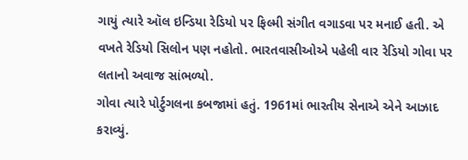ગાયું ત્યારે ઑલ ઇન્ડિયા રેડિયો પર ફિલ્મી સંગીત વગાડવા પર મનાઈ હતી. એ વખતે રેડિયો સિલોન પણ નહોતો. ભારતવાસીઓએ પહેલી વાર રેડિયો ગોવા પર લતાનો અવાજ સાંભળ્યો.
ગોવા ત્યારે પોર્ટુગલના કબજામાં હતું. 1961માં ભારતીય સેનાએ એને આઝાદ કરાવ્યું.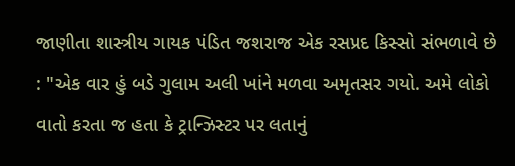જાણીતા શાસ્ત્રીય ગાયક પંડિત જશરાજ એક રસપ્રદ કિસ્સો સંભળાવે છે : "એક વાર હું બડે ગુલામ અલી ખાંને મળવા અમૃતસર ગયો. અમે લોકો વાતો કરતા જ હતા કે ટ્રાન્ઝિસ્ટર પર લતાનું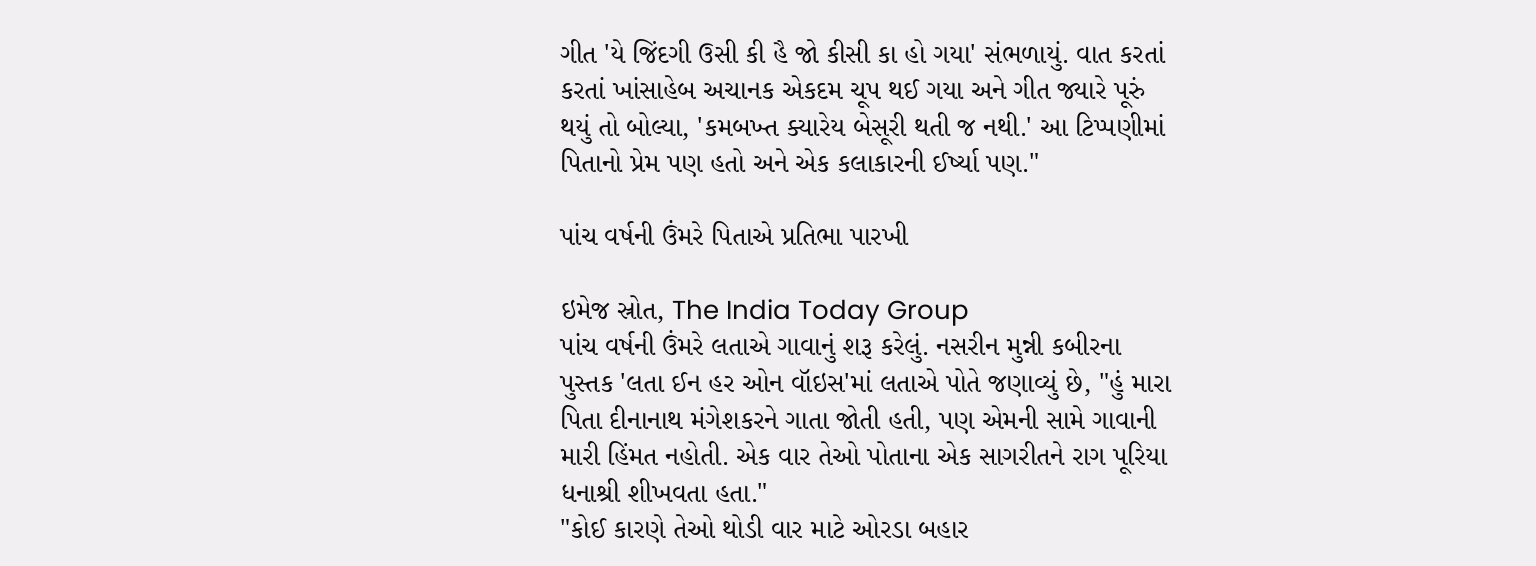ગીત 'યે જિંદગી ઉસી કી હૈ જો કીસી કા હો ગયા' સંભળાયું. વાત કરતાં કરતાં ખાંસાહેબ અચાનક એકદમ ચૂપ થઈ ગયા અને ગીત જ્યારે પૂરું થયું તો બોલ્યા, 'કમબખ્ત ક્યારેય બેસૂરી થતી જ નથી.' આ ટિપ્પણીમાં પિતાનો પ્રેમ પણ હતો અને એક કલાકારની ઈર્ષ્યા પણ."

પાંચ વર્ષની ઉંમરે પિતાએ પ્રતિભા પારખી

ઇમેજ સ્રોત, The India Today Group
પાંચ વર્ષની ઉંમરે લતાએ ગાવાનું શરૂ કરેલું. નસરીન મુન્ની કબીરના પુસ્તક 'લતા ઈન હર ઓન વૉઇસ'માં લતાએ પોતે જણાવ્યું છે, "હું મારા પિતા દીનાનાથ મંગેશકરને ગાતા જોતી હતી, પણ એમની સામે ગાવાની મારી હિંમત નહોતી. એક વાર તેઓ પોતાના એક સાગરીતને રાગ પૂરિયા ધનાશ્રી શીખવતા હતા."
"કોઈ કારણે તેઓ થોડી વાર માટે ઓરડા બહાર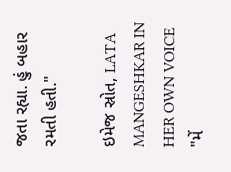જતા રહ્યા. હું બહાર રમતી હતી."

ઇમેજ સ્રોત, LATA MANGESHKAR IN HER OWN VOICE
"મેં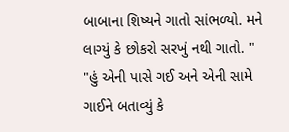બાબાના શિષ્યને ગાતો સાંભળ્યો. મને લાગ્યું કે છોકરો સરખું નથી ગાતો. "
"હું એની પાસે ગઈ અને એની સામે ગાઈને બતાવ્યું કે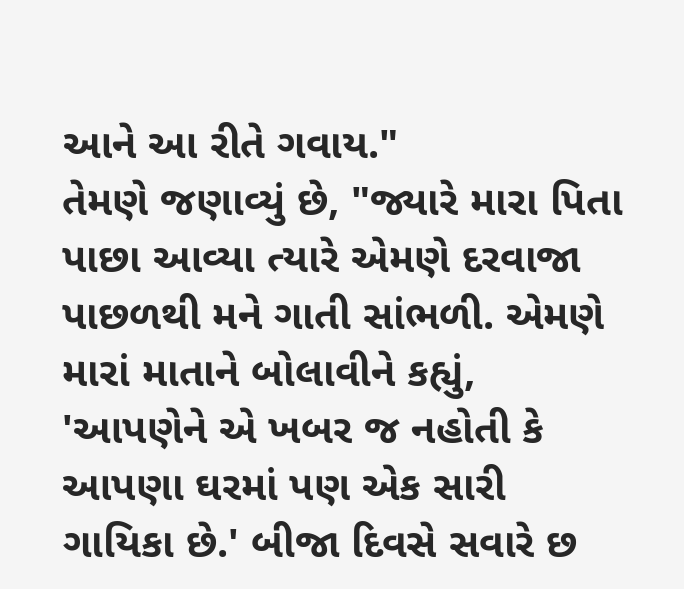આને આ રીતે ગવાય."
તેમણે જણાવ્યું છે, "જ્યારે મારા પિતા પાછા આવ્યા ત્યારે એમણે દરવાજા પાછળથી મને ગાતી સાંભળી. એમણે મારાં માતાને બોલાવીને કહ્યું, 'આપણેને એ ખબર જ નહોતી કે આપણા ઘરમાં પણ એક સારી ગાયિકા છે.' બીજા દિવસે સવારે છ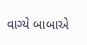વાગ્યે બાબાએ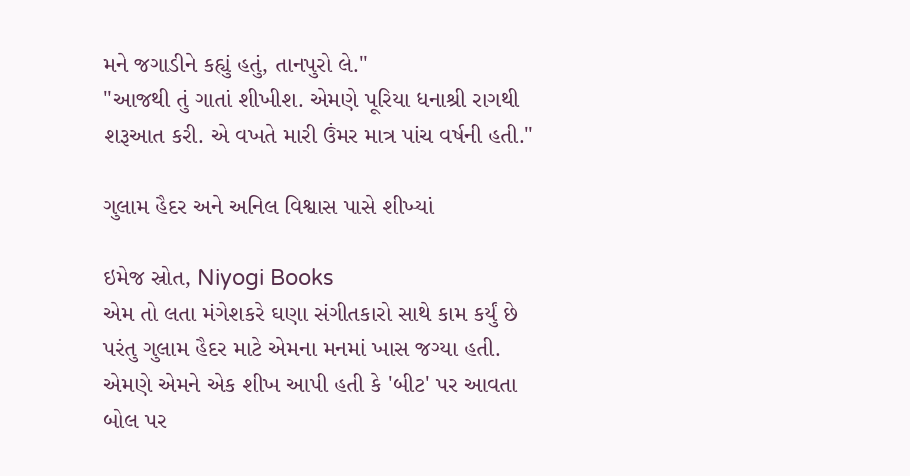મને જગાડીને કહ્યું હતું, તાનપુરો લે."
"આજથી તું ગાતાં શીખીશ. એમણે પૂરિયા ધનાશ્રી રાગથી શરૂઆત કરી. એ વખતે મારી ઉંમર માત્ર પાંચ વર્ષની હતી."

ગુલામ હૈદર અને અનિલ વિશ્વાસ પાસે શીખ્યાં

ઇમેજ સ્રોત, Niyogi Books
એમ તો લતા મંગેશકરે ઘણા સંગીતકારો સાથે કામ કર્યું છે પરંતુ ગુલામ હૈદર માટે એમના મનમાં ખાસ જગ્યા હતી.
એમણે એમને એક શીખ આપી હતી કે 'બીટ' પર આવતા બોલ પર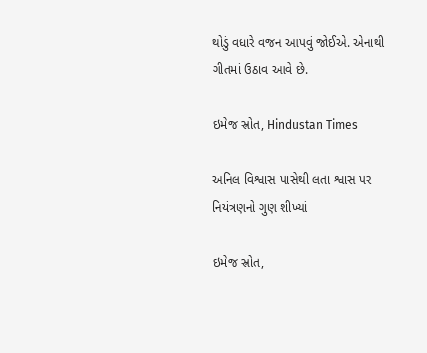થોડું વધારે વજન આપવું જોઈએ. એનાથી ગીતમાં ઉઠાવ આવે છે.

ઇમેજ સ્રોત, Hindustan Times

અનિલ વિશ્વાસ પાસેથી લતા શ્વાસ પર નિયંત્રણનો ગુણ શીખ્યાં

ઇમેજ સ્રોત,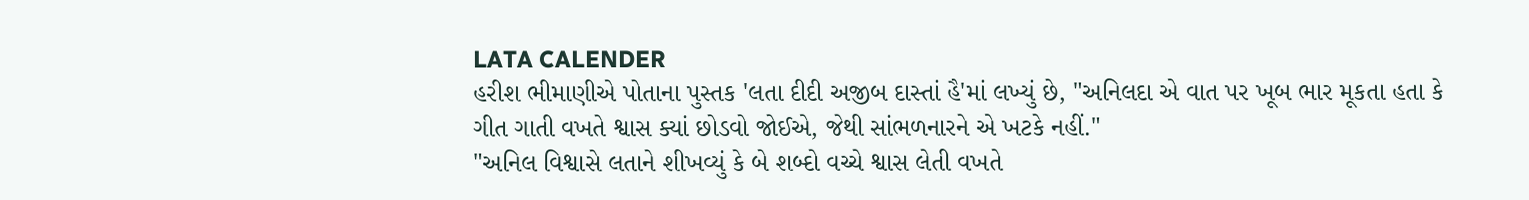LATA CALENDER
હરીશ ભીમાણીએ પોતાના પુસ્તક 'લતા દીદી અજીબ દાસ્તાં હૈ'માં લખ્યું છે, "અનિલદા એ વાત પર ખૂબ ભાર મૂકતા હતા કે ગીત ગાતી વખતે શ્વાસ ક્યાં છોડવો જોઈએ, જેથી સાંભળનારને એ ખટકે નહીં."
"અનિલ વિશ્વાસે લતાને શીખવ્યું કે બે શબ્દો વચ્ચે શ્વાસ લેતી વખતે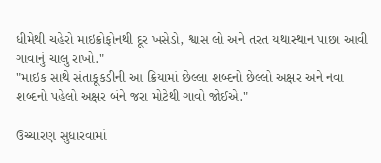ધીમેથી ચહેરો માઇક્રોફોનથી દૂર ખસેડો, શ્વાસ લો અને તરત યથાસ્થાન પાછા આવી ગાવાનું ચાલુ રાખો."
"માઇક સાથે સંતાકૂકડીની આ ક્રિયામાં છેલ્લા શબ્દનો છેલ્લો અક્ષર અને નવા શબ્દનો પહેલો અક્ષર બંને જરા મોટેથી ગાવો જોઈએ."

ઉચ્ચારણ સુધારવામાં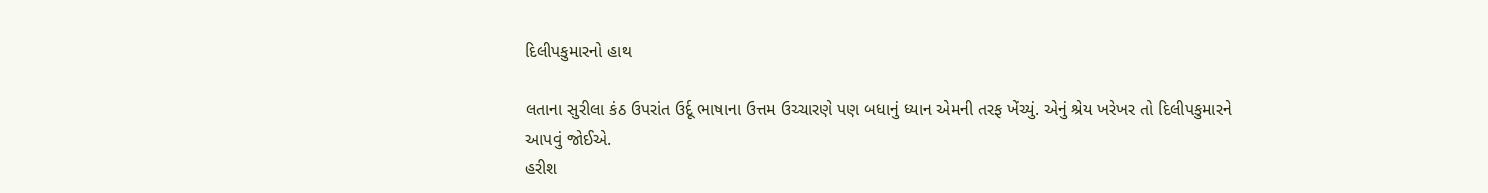દિલીપકુમારનો હાથ

લતાના સુરીલા કંઠ ઉપરાંત ઉર્દૂ ભાષાના ઉત્તમ ઉચ્ચારણે પણ બધાનું ધ્યાન એમની તરફ ખેંચ્યું. એનું શ્રેય ખરેખર તો દિલીપકુમારને આપવું જોઈએ.
હરીશ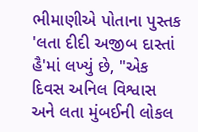ભીમાણીએ પોતાના પુસ્તક 'લતા દીદી અજીબ દાસ્તાં હૈ'માં લખ્યું છે, "એક દિવસ અનિલ વિશ્વાસ અને લતા મુંબઈની લોકલ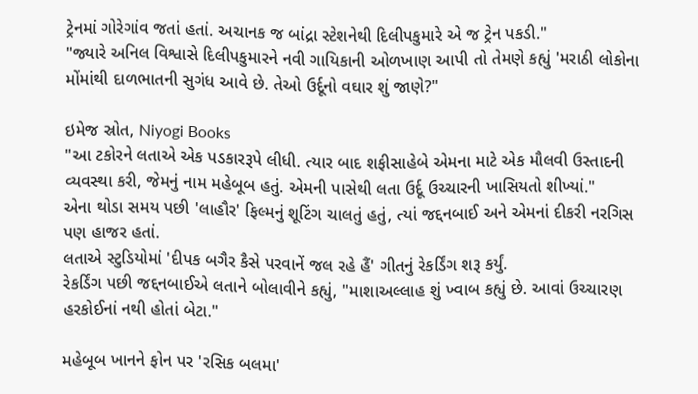ટ્રેનમાં ગોરેગાંવ જતાં હતાં. અચાનક જ બાંદ્રા સ્ટેશનેથી દિલીપકુમારે એ જ ટ્રેન પકડી."
"જ્યારે અનિલ વિશ્વાસે દિલીપકુમારને નવી ગાયિકાની ઓળખાણ આપી તો તેમણે કહ્યું 'મરાઠી લોકોના મોંમાંથી દાળભાતની સુગંધ આવે છે. તેઓ ઉર્દૂનો વઘાર શું જાણે?"

ઇમેજ સ્રોત, Niyogi Books
"આ ટકોરને લતાએ એક પડકારરૂપે લીધી. ત્યાર બાદ શફીસાહેબે એમના માટે એક મૌલવી ઉસ્તાદની વ્યવસ્થા કરી, જેમનું નામ મહેબૂબ હતું. એમની પાસેથી લતા ઉર્દૂ ઉચ્ચારની ખાસિયતો શીખ્યાં."
એના થોડા સમય પછી 'લાહૌર' ફિલ્મનું શૂટિંગ ચાલતું હતું, ત્યાં જદ્દનબાઈ અને એમનાં દીકરી નરગિસ પણ હાજર હતાં.
લતાએ સ્ટુડિયોમાં 'દીપક બગૈર કૈસે પરવાનેં જલ રહે હૈં' ગીતનું રેકર્ડિંગ શરૂ કર્યું.
રેકર્ડિંગ પછી જદ્દનબાઈએ લતાને બોલાવીને કહ્યું, "માશાઅલ્લાહ શું ખ્વાબ કહ્યું છે. આવાં ઉચ્ચારણ હરકોઈનાં નથી હોતાં બેટા."

મહેબૂબ ખાનને ફોન પર 'રસિક બલમા'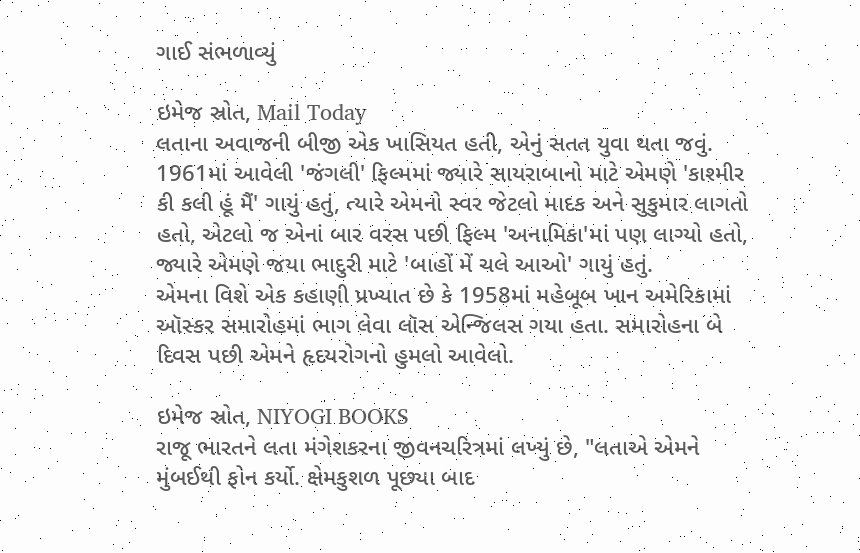ગાઈ સંભળાવ્યું

ઇમેજ સ્રોત, Mail Today
લતાના અવાજની બીજી એક ખાસિયત હતી, એનું સતત યુવા થતા જવું. 1961માં આવેલી 'જંગલી' ફિલ્મમાં જ્યારે સાયરાબાનો માટે એમણે 'કાશ્મીર કી કલી હૂં મૈં' ગાયું હતું, ત્યારે એમનો સ્વર જેટલો માદક અને સુકુમાર લાગતો હતો, એટલો જ એનાં બાર વરસ પછી ફિલ્મ 'અનામિકા'માં પણ લાગ્યો હતો, જ્યારે એમણે જયા ભાદુરી માટે 'બાહોં મેં ચલે આઓ' ગાયું હતું.
એમના વિશે એક કહાણી પ્રખ્યાત છે કે 1958માં મહેબૂબ ખાન અમેરિકામાં ઑસ્કર સમારોહમાં ભાગ લેવા લૉસ એન્જિલસ ગયા હતા. સમારોહના બે દિવસ પછી એમને હૃદયરોગનો હુમલો આવેલો.

ઇમેજ સ્રોત, NIYOGI BOOKS
રાજૂ ભારતને લતા મંગેશકરના જીવનચરિત્રમાં લખ્યું છે, "લતાએ એમને મુંબઈથી ફોન કર્યો. ક્ષેમકુશળ પૂછ્યા બાદ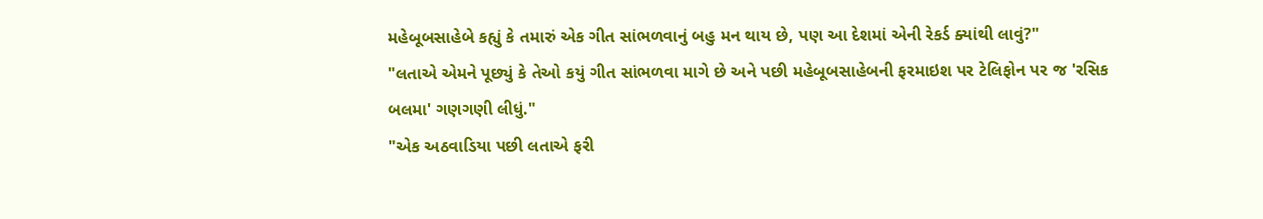મહેબૂબસાહેબે કહ્યું કે તમારું એક ગીત સાંભળવાનું બહુ મન થાય છે, પણ આ દેશમાં એની રેકર્ડ ક્યાંથી લાવું?"
"લતાએ એમને પૂછ્યું કે તેઓ કયું ગીત સાંભળવા માગે છે અને પછી મહેબૂબસાહેબની ફરમાઇશ પર ટેલિફોન પર જ 'રસિક બલમા' ગણગણી લીધું."
"એક અઠવાડિયા પછી લતાએ ફરી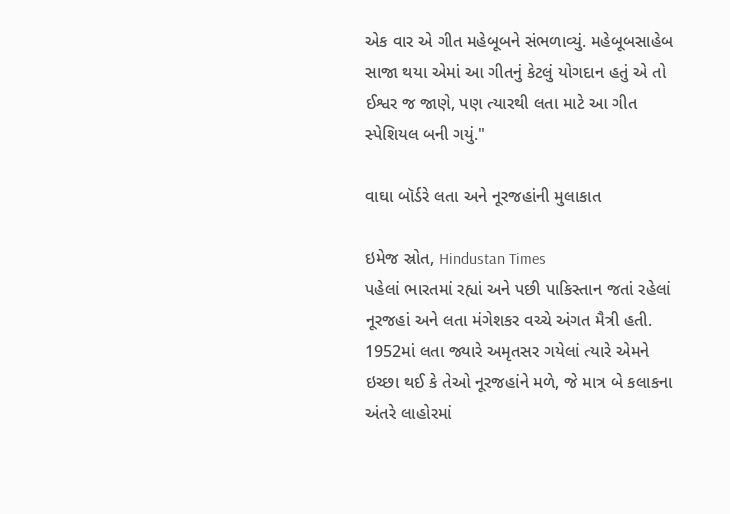એક વાર એ ગીત મહેબૂબને સંભળાવ્યું. મહેબૂબસાહેબ સાજા થયા એમાં આ ગીતનું કેટલું યોગદાન હતું એ તો ઈશ્વર જ જાણે, પણ ત્યારથી લતા માટે આ ગીત સ્પેશિયલ બની ગયું."

વાઘા બૉર્ડરે લતા અને નૂરજહાંની મુલાકાત

ઇમેજ સ્રોત, Hindustan Times
પહેલાં ભારતમાં રહ્યાં અને પછી પાકિસ્તાન જતાં રહેલાં નૂરજહાં અને લતા મંગેશકર વચ્ચે અંગત મૈત્રી હતી.
1952માં લતા જ્યારે અમૃતસર ગયેલાં ત્યારે એમને ઇચ્છા થઈ કે તેઓ નૂરજહાંને મળે, જે માત્ર બે કલાકના અંતરે લાહોરમાં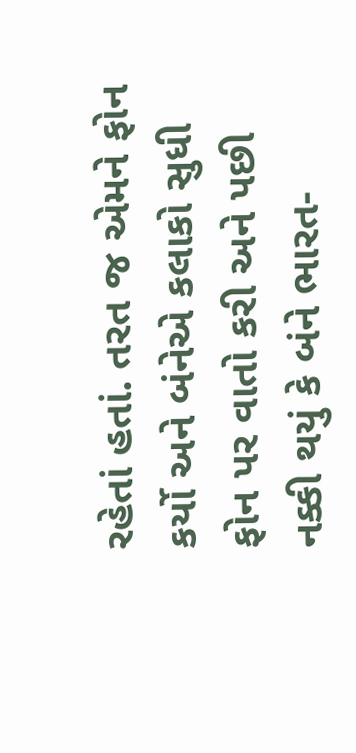રહેતાં હતાં. તરત જ એમને ફોન કર્યો અને બંનેએ કલાકો સુધી ફોન પર વાતો કરી અને પછી નક્કી થયું કે બંને ભારત-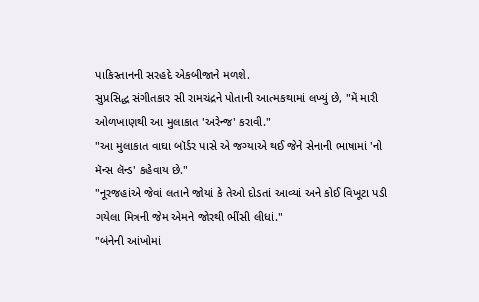પાકિસ્તાનની સરહદે એકબીજાને મળશે.
સુપ્રસિદ્ધ સંગીતકાર સી રામચંદ્રને પોતાની આત્મકથામાં લખ્યું છે, "મેં મારી ઓળખાણથી આ મુલાકાત 'અરેન્જ' કરાવી."
"આ મુલાકાત વાઘા બૉર્ડર પાસે એ જગ્યાએ થઈ જેને સેનાની ભાષામાં 'નો મૅન્સ લૅન્ડ' કહેવાય છે."
"નૂરજહાંએ જેવાં લતાને જોયાં કે તેઓ દોડતાં આવ્યાં અને કોઈ વિખૂટા પડી ગયેલા મિત્રની જેમ એમને જોરથી ભીંસી લીધાં."
"બંનેની આંખોમાં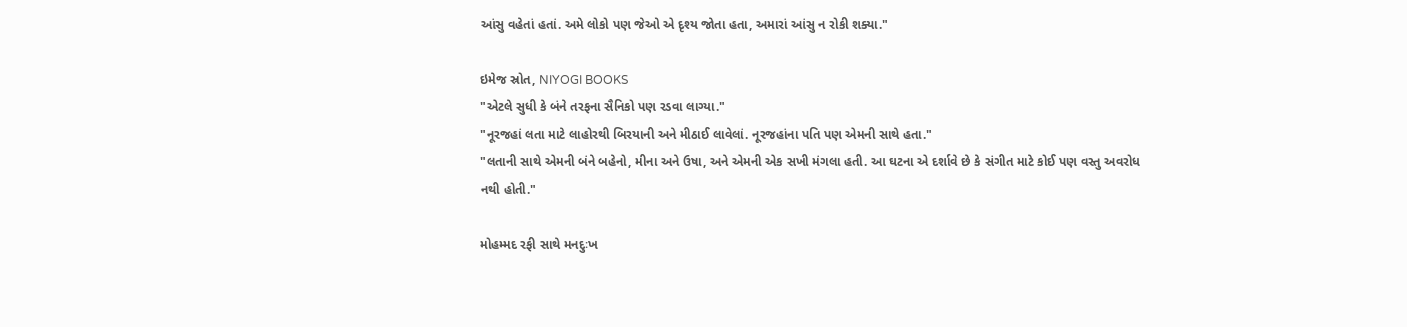આંસુ વહેતાં હતાં. અમે લોકો પણ જેઓ એ દૃશ્ય જોતા હતા, અમારાં આંસુ ન રોકી શક્યા."

ઇમેજ સ્રોત, NIYOGI BOOKS
"એટલે સુધી કે બંને તરફના સૈનિકો પણ રડવા લાગ્યા."
"નૂરજહાં લતા માટે લાહોરથી બિરયાની અને મીઠાઈ લાવેલાં. નૂરજહાંના પતિ પણ એમની સાથે હતા."
"લતાની સાથે એમની બંને બહેનો, મીના અને ઉષા, અને એમની એક સખી મંગલા હતી. આ ઘટના એ દર્શાવે છે કે સંગીત માટે કોઈ પણ વસ્તુ અવરોધ નથી હોતી."

મોહમ્મદ રફી સાથે મનદુઃખ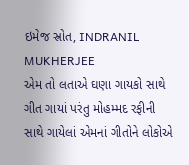ઇમેજ સ્રોત, INDRANIL MUKHERJEE
એમ તો લતાએ ઘણા ગાયકો સાથે ગીત ગાયાં પરંતુ મોહમ્મદ રફીની સાથે ગાયેલાં એમનાં ગીતોને લોકોએ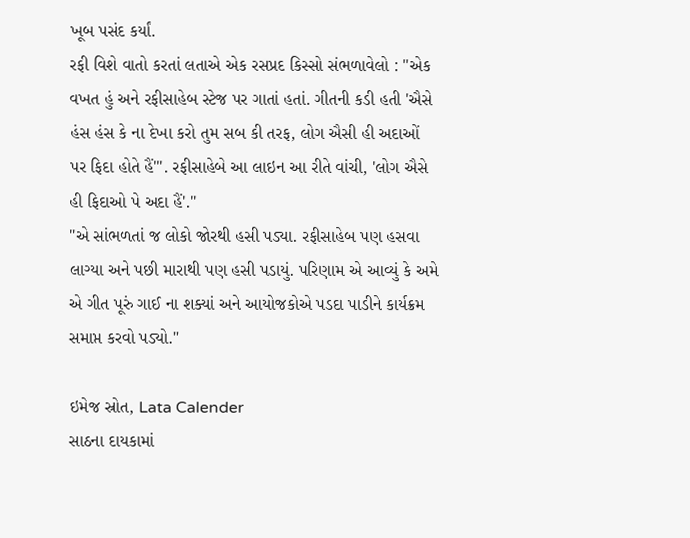ખૂબ પસંદ કર્યાં.
રફી વિશે વાતો કરતાં લતાએ એક રસપ્રદ કિસ્સો સંભળાવેલો : "એક વખત હું અને રફીસાહેબ સ્ટેજ પર ગાતાં હતાં. ગીતની કડી હતી 'ઐસે હંસ હંસ કે ના દેખા કરો તુમ સબ કી તરફ, લોગ ઐસી હી અદાઓં પર ફિદા હોતે હૈં'". રફીસાહેબે આ લાઇન આ રીતે વાંચી, 'લોગ ઐસે હી ફિદાઓ પે અદા હૈં'."
"એ સાંભળતાં જ લોકો જોરથી હસી પડ્યા. રફીસાહેબ પણ હસવા લાગ્યા અને પછી મારાથી પણ હસી પડાયું. પરિણામ એ આવ્યું કે અમે એ ગીત પૂરું ગાઈ ના શક્યાં અને આયોજકોએ પડદા પાડીને કાર્યક્રમ સમાપ્ત કરવો પડ્યો."

ઇમેજ સ્રોત, Lata Calender
સાઠના દાયકામાં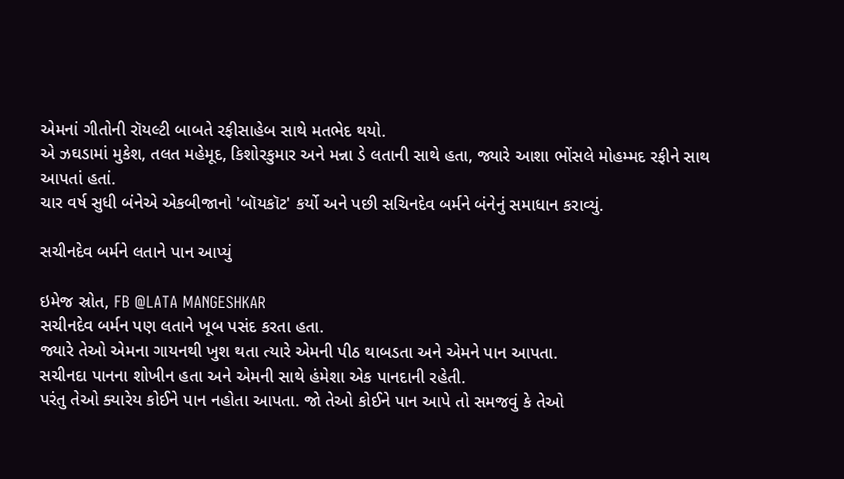એમનાં ગીતોની રૉયલ્ટી બાબતે રફીસાહેબ સાથે મતભેદ થયો.
એ ઝઘડામાં મુકેશ, તલત મહેમૂદ, કિશોરકુમાર અને મન્ના ડે લતાની સાથે હતા, જ્યારે આશા ભોંસલે મોહમ્મદ રફીને સાથ આપતાં હતાં.
ચાર વર્ષ સુધી બંનેએ એકબીજાનો 'બૉયકૉટ' કર્યો અને પછી સચિનદેવ બર્મને બંનેનું સમાધાન કરાવ્યું.

સચીનદેવ બર્મને લતાને પાન આપ્યું

ઇમેજ સ્રોત, FB @LATA MANGESHKAR
સચીનદેવ બર્મન પણ લતાને ખૂબ પસંદ કરતા હતા.
જ્યારે તેઓ એમના ગાયનથી ખુશ થતા ત્યારે એમની પીઠ થાબડતા અને એમને પાન આપતા.
સચીનદા પાનના શોખીન હતા અને એમની સાથે હંમેશા એક પાનદાની રહેતી.
પરંતુ તેઓ ક્યારેય કોઈને પાન નહોતા આપતા. જો તેઓ કોઈને પાન આપે તો સમજવું કે તેઓ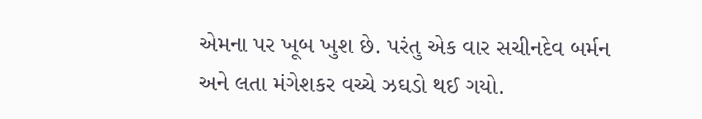એમના પર ખૂબ ખુશ છે. પરંતુ એક વાર સચીનદેવ બર્મન અને લતા મંગેશકર વચ્ચે ઝઘડો થઈ ગયો.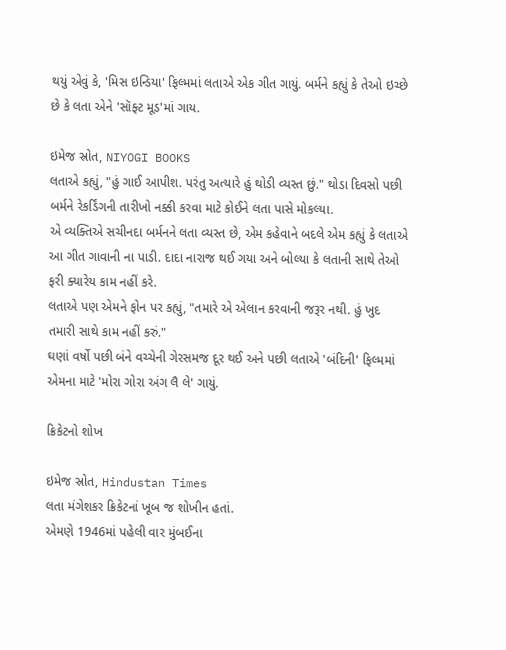થયું એવું કે, 'મિસ ઇન્ડિયા' ફિલ્મમાં લતાએ એક ગીત ગાયું. બર્મને કહ્યું કે તેઓ ઇચ્છે છે કે લતા એને 'સૉફ્ટ મૂડ'માં ગાય.

ઇમેજ સ્રોત, NIYOGI BOOKS
લતાએ કહ્યું, "હું ગાઈ આપીશ. પરંતુ અત્યારે હું થોડી વ્યસ્ત છું." થોડા દિવસો પછી બર્મને રેકર્ડિંગની તારીખો નક્કી કરવા માટે કોઈને લતા પાસે મોકલ્યા.
એ વ્યક્તિએ સચીનદા બર્મનને લતા વ્યસ્ત છે, એમ કહેવાને બદલે એમ કહ્યું કે લતાએ આ ગીત ગાવાની ના પાડી. દાદા નારાજ થઈ ગયા અને બોલ્યા કે લતાની સાથે તેઓ ફરી ક્યારેય કામ નહીં કરે.
લતાએ પણ એમને ફોન પર કહ્યું, "તમારે એ એલાન કરવાની જરૂર નથી. હું ખુદ તમારી સાથે કામ નહીં કરું."
ઘણાં વર્ષો પછી બંને વચ્ચેની ગેરસમજ દૂર થઈ અને પછી લતાએ 'બંદિની' ફિલ્મમાં એમના માટે 'મોરા ગોરા અંગ લૈ લે' ગાયું.

ક્રિકેટનો શોખ

ઇમેજ સ્રોત, Hindustan Times
લતા મંગેશકર ક્રિકેટનાં ખૂબ જ શોખીન હતાં.
એમણે 1946માં પહેલી વાર મુંબઈના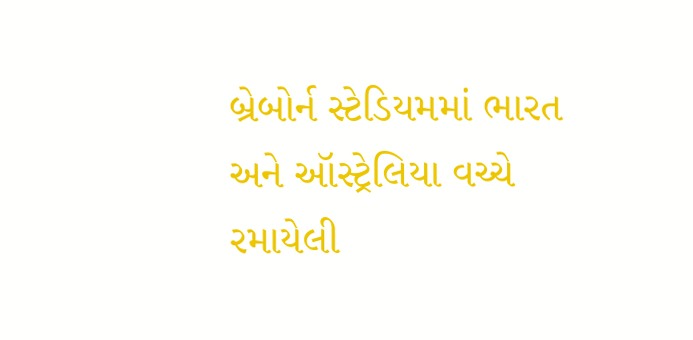બ્રેબોર્ન સ્ટેડિયમમાં ભારત અને ઑસ્ટ્રેલિયા વચ્ચે રમાયેલી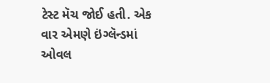ટેસ્ટ મૅચ જોઈ હતી. એક વાર એમણે ઇંગ્લૅન્ડમાં ઓવલ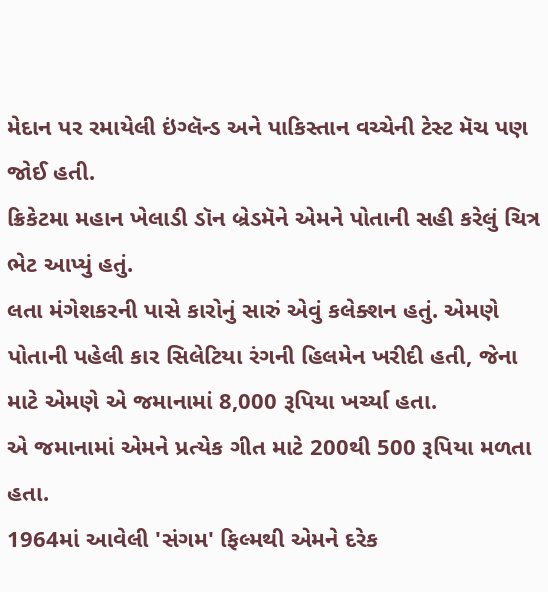મેદાન પર રમાયેલી ઇંગ્લૅન્ડ અને પાકિસ્તાન વચ્ચેની ટેસ્ટ મૅચ પણ જોઈ હતી.
ક્રિકેટમા મહાન ખેલાડી ડૉન બ્રેડમૅને એમને પોતાની સહી કરેલું ચિત્ર ભેટ આપ્યું હતું.
લતા મંગેશકરની પાસે કારોનું સારું એવું કલેક્શન હતું. એમણે પોતાની પહેલી કાર સિલેટિયા રંગની હિલમેન ખરીદી હતી, જેના માટે એમણે એ જમાનામાં 8,000 રૂપિયા ખર્ચ્યા હતા.
એ જમાનામાં એમને પ્રત્યેક ગીત માટે 200થી 500 રૂપિયા મળતા હતા.
1964માં આવેલી 'સંગમ' ફિલ્મથી એમને દરેક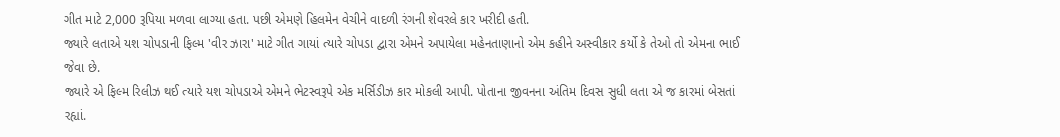ગીત માટે 2,000 રૂપિયા મળવા લાગ્યા હતા. પછી એમણે હિલમેન વેચીને વાદળી રંગની શેવરલે કાર ખરીદી હતી.
જ્યારે લતાએ યશ ચોપડાની ફિલ્મ 'વીર ઝારા' માટે ગીત ગાયાં ત્યારે ચોપડા દ્વારા એમને અપાયેલા મહેનતાણાનો એમ કહીને અસ્વીકાર કર્યો કે તેઓ તો એમના ભાઈ જેવા છે.
જ્યારે એ ફિલ્મ રિલીઝ થઈ ત્યારે યશ ચોપડાએ એમને ભેટસ્વરૂપે એક મર્સિડીઝ કાર મોકલી આપી. પોતાના જીવનના અંતિમ દિવસ સુધી લતા એ જ કારમાં બેસતાં રહ્યાં.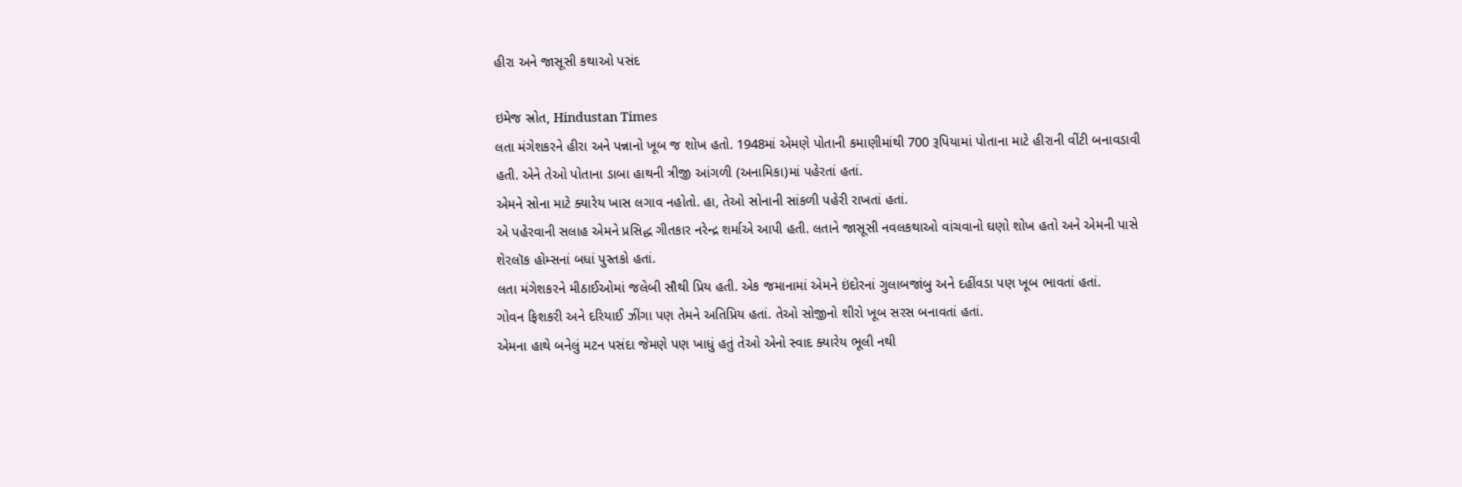હીરા અને જાસૂસી કથાઓ પસંદ

ઇમેજ સ્રોત, Hindustan Times
લતા મંગેશકરને હીરા અને પન્નાનો ખૂબ જ શોખ હતો. 1948માં એમણે પોતાની કમાણીમાંથી 700 રૂપિયામાં પોતાના માટે હીરાની વીંટી બનાવડાવી હતી. એને તેઓ પોતાના ડાબા હાથની ત્રીજી આંગળી (અનામિકા)માં પહેરતાં હતાં.
એમને સોના માટે ક્યારેય ખાસ લગાવ નહોતો. હા, તેઓ સોનાની સાંકળી પહેરી રાખતાં હતાં.
એ પહેરવાની સલાહ એમને પ્રસિદ્ધ ગીતકાર નરેન્દ્ર શર્માએ આપી હતી. લતાને જાસૂસી નવલકથાઓ વાંચવાનો ઘણો શોખ હતો અને એમની પાસે શેરલૉક હોમ્સનાં બધાં પુસ્તકો હતાં.
લતા મંગેશકરને મીઠાઈઓમાં જલેબી સૌથી પ્રિય હતી. એક જમાનામાં એમને ઇંદોરનાં ગુલાબજાંબુ અને દહીંવડા પણ ખૂબ ભાવતાં હતાં.
ગોવન ફિશકરી અને દરિયાઈ ઝીંગા પણ તેમને અતિપ્રિય હતાં. તેઓ સોજીનો શીરો ખૂબ સરસ બનાવતાં હતાં.
એમના હાથે બનેલું મટન પસંદા જેમણે પણ ખાધું હતું તેઓ એનો સ્વાદ ક્યારેય ભૂલી નથી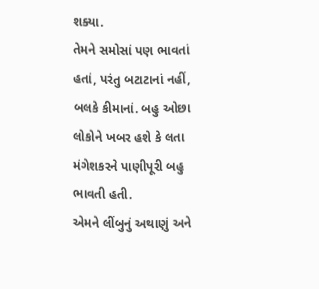શક્યા.
તેમને સમોસાં પણ ભાવતાં હતાં, પરંતુ બટાટાનાં નહીં, બલકે કીમાનાં. બહુ ઓછા લોકોને ખબર હશે કે લતા મંગેશકરને પાણીપૂરી બહુ ભાવતી હતી.
એમને લીંબુનું અથાણું અને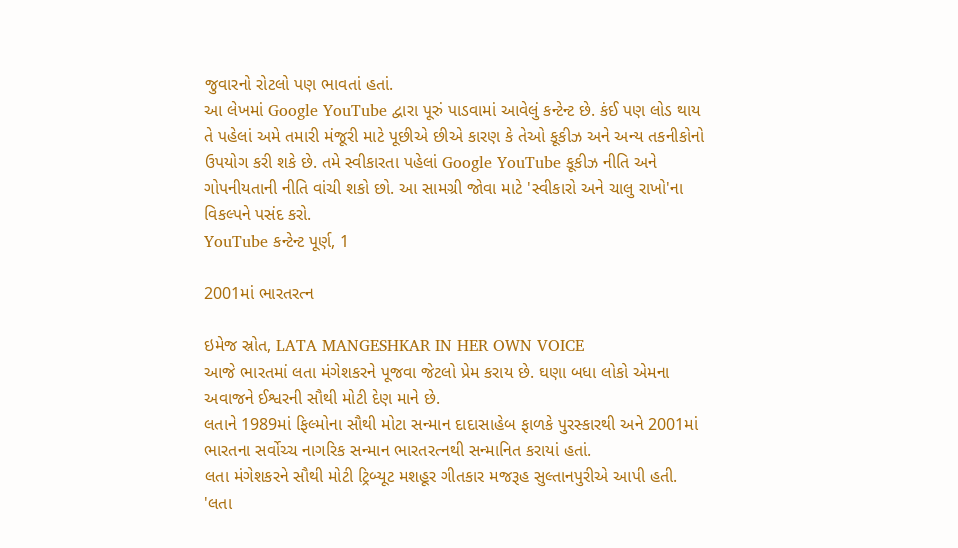જુવારનો રોટલો પણ ભાવતાં હતાં.
આ લેખમાં Google YouTube દ્વારા પૂરું પાડવામાં આવેલું કન્ટેન્ટ છે. કંઈ પણ લોડ થાય તે પહેલાં અમે તમારી મંજૂરી માટે પૂછીએ છીએ કારણ કે તેઓ કૂકીઝ અને અન્ય તકનીકોનો ઉપયોગ કરી શકે છે. તમે સ્વીકારતા પહેલાં Google YouTube કૂકીઝ નીતિ અને ગોપનીયતાની નીતિ વાંચી શકો છો. આ સામગ્રી જોવા માટે 'સ્વીકારો અને ચાલુ રાખો'ના વિકલ્પને પસંદ કરો.
YouTube કન્ટેન્ટ પૂર્ણ, 1

2001માં ભારતરત્ન

ઇમેજ સ્રોત, LATA MANGESHKAR IN HER OWN VOICE
આજે ભારતમાં લતા મંગેશકરને પૂજવા જેટલો પ્રેમ કરાય છે. ઘણા બધા લોકો એમના અવાજને ઈશ્વરની સૌથી મોટી દેણ માને છે.
લતાને 1989માં ફિલ્મોના સૌથી મોટા સન્માન દાદાસાહેબ ફાળકે પુરસ્કારથી અને 2001માં ભારતના સર્વોચ્ચ નાગરિક સન્માન ભારતરત્નથી સન્માનિત કરાયાં હતાં.
લતા મંગેશકરને સૌથી મોટી ટ્રિબ્યૂટ મશહૂર ગીતકાર મજરૂહ સુલ્તાનપુરીએ આપી હતી.
'લતા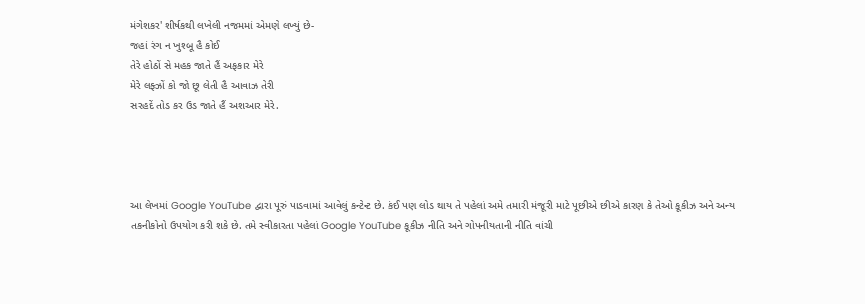મંગેશકર' શીર્ષકથી લખેલી નજમમાં એમણે લખ્યું છે-
જહાં રંગ ન ખુશ્બૂ હૈ કોઈ
તેરે હોઠોં સે મહક જાતે હૈં અફકાર મેરે
મેરે લફ્ઝોં કો જો છૂ લેતી હૈ આવાઝ તેરી
સરહદેં તોડ કર ઉડ જાતે હૈં અશઆર મેરે.




આ લેખમાં Google YouTube દ્વારા પૂરું પાડવામાં આવેલું કન્ટેન્ટ છે. કંઈ પણ લોડ થાય તે પહેલાં અમે તમારી મંજૂરી માટે પૂછીએ છીએ કારણ કે તેઓ કૂકીઝ અને અન્ય તકનીકોનો ઉપયોગ કરી શકે છે. તમે સ્વીકારતા પહેલાં Google YouTube કૂકીઝ નીતિ અને ગોપનીયતાની નીતિ વાંચી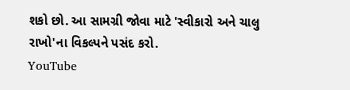શકો છો. આ સામગ્રી જોવા માટે 'સ્વીકારો અને ચાલુ રાખો'ના વિકલ્પને પસંદ કરો.
YouTube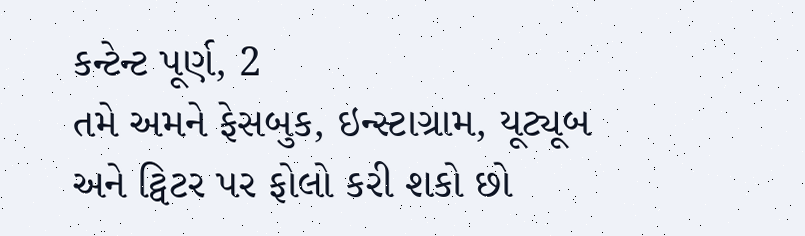કન્ટેન્ટ પૂર્ણ, 2
તમે અમને ફેસબુક, ઇન્સ્ટાગ્રામ, યૂટ્યૂબ અને ટ્વિટર પર ફોલો કરી શકો છો